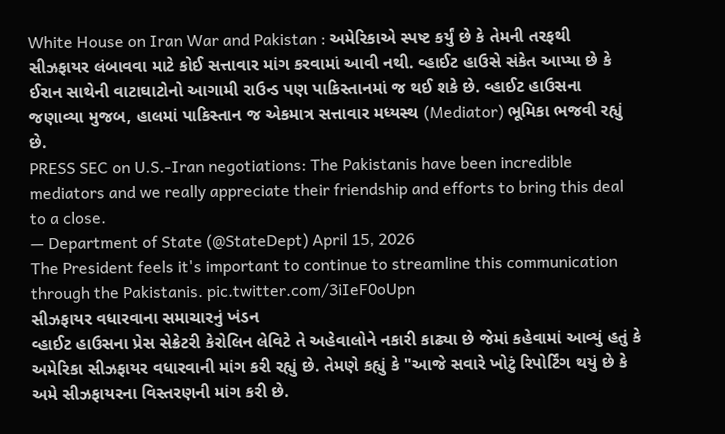White House on Iran War and Pakistan : અમેરિકાએ સ્પષ્ટ કર્યું છે કે તેમની તરફથી સીઝફાયર લંબાવવા માટે કોઈ સત્તાવાર માંગ કરવામાં આવી નથી. વ્હાઈટ હાઉસે સંકેત આપ્યા છે કે ઈરાન સાથેની વાટાઘાટોનો આગામી રાઉન્ડ પણ પાકિસ્તાનમાં જ થઈ શકે છે. વ્હાઈટ હાઉસના જણાવ્યા મુજબ, હાલમાં પાકિસ્તાન જ એકમાત્ર સત્તાવાર મધ્યસ્થ (Mediator) ભૂમિકા ભજવી રહ્યું છે.
PRESS SEC on U.S.-Iran negotiations: The Pakistanis have been incredible mediators and we really appreciate their friendship and efforts to bring this deal to a close.
— Department of State (@StateDept) April 15, 2026
The President feels it's important to continue to streamline this communication through the Pakistanis. pic.twitter.com/3iIeF0oUpn
સીઝફાયર વધારવાના સમાચારનું ખંડન
વ્હાઈટ હાઉસના પ્રેસ સેક્રેટરી કેરોલિન લેવિટે તે અહેવાલોને નકારી કાઢ્યા છે જેમાં કહેવામાં આવ્યું હતું કે અમેરિકા સીઝફાયર વધારવાની માંગ કરી રહ્યું છે. તેમણે કહ્યું કે "આજે સવારે ખોટું રિપોર્ટિંગ થયું છે કે અમે સીઝફાયરના વિસ્તરણની માંગ કરી છે.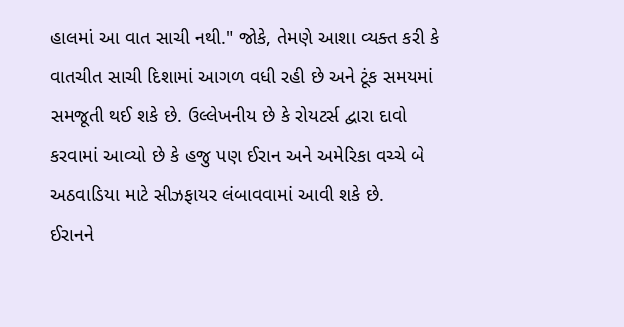હાલમાં આ વાત સાચી નથી." જોકે, તેમણે આશા વ્યક્ત કરી કે વાતચીત સાચી દિશામાં આગળ વધી રહી છે અને ટૂંક સમયમાં સમજૂતી થઈ શકે છે. ઉલ્લેખનીય છે કે રોયટર્સ દ્વારા દાવો કરવામાં આવ્યો છે કે હજુ પણ ઈરાન અને અમેરિકા વચ્ચે બે અઠવાડિયા માટે સીઝફાયર લંબાવવામાં આવી શકે છે.
ઈરાનને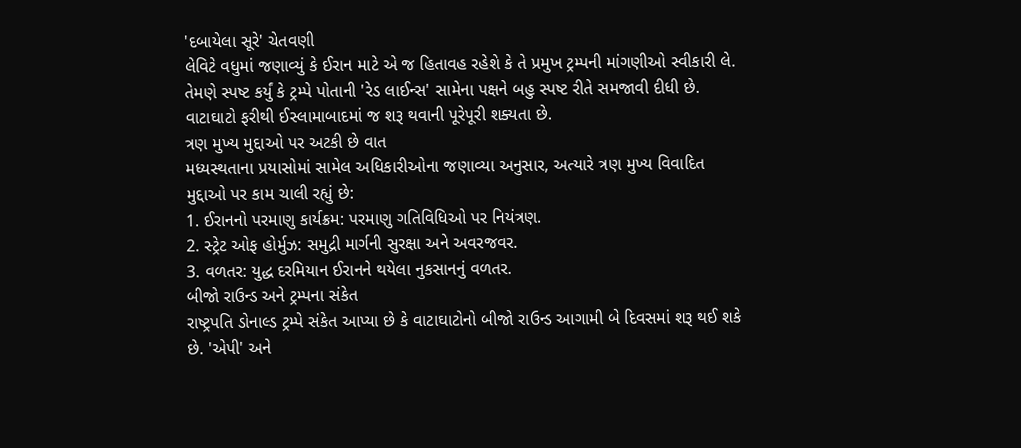'દબાયેલા સૂરે' ચેતવણી
લેવિટે વધુમાં જણાવ્યું કે ઈરાન માટે એ જ હિતાવહ રહેશે કે તે પ્રમુખ ટ્રમ્પની માંગણીઓ સ્વીકારી લે. તેમણે સ્પષ્ટ કર્યું કે ટ્રમ્પે પોતાની 'રેડ લાઈન્સ' સામેના પક્ષને બહુ સ્પષ્ટ રીતે સમજાવી દીધી છે. વાટાઘાટો ફરીથી ઈસ્લામાબાદમાં જ શરૂ થવાની પૂરેપૂરી શક્યતા છે.
ત્રણ મુખ્ય મુદ્દાઓ પર અટકી છે વાત
મધ્યસ્થતાના પ્રયાસોમાં સામેલ અધિકારીઓના જણાવ્યા અનુસાર, અત્યારે ત્રણ મુખ્ય વિવાદિત મુદ્દાઓ પર કામ ચાલી રહ્યું છે:
1. ઈરાનનો પરમાણુ કાર્યક્રમ: પરમાણુ ગતિવિધિઓ પર નિયંત્રણ.
2. સ્ટ્રેટ ઓફ હોર્મુઝ: સમુદ્રી માર્ગની સુરક્ષા અને અવરજવર.
3. વળતર: યુદ્ધ દરમિયાન ઈરાનને થયેલા નુકસાનનું વળતર.
બીજો રાઉન્ડ અને ટ્રમ્પના સંકેત
રાષ્ટ્રપતિ ડોનાલ્ડ ટ્રમ્પે સંકેત આપ્યા છે કે વાટાઘાટોનો બીજો રાઉન્ડ આગામી બે દિવસમાં શરૂ થઈ શકે છે. 'એપી' અને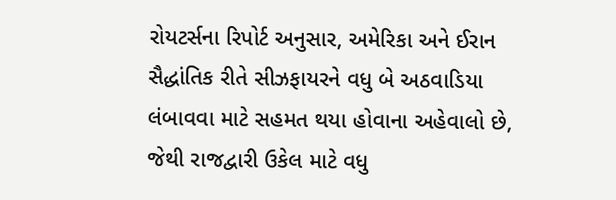રોયટર્સના રિપોર્ટ અનુસાર, અમેરિકા અને ઈરાન સૈદ્ધાંતિક રીતે સીઝફાયરને વધુ બે અઠવાડિયા લંબાવવા માટે સહમત થયા હોવાના અહેવાલો છે, જેથી રાજદ્વારી ઉકેલ માટે વધુ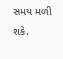સમય મળી શકે.